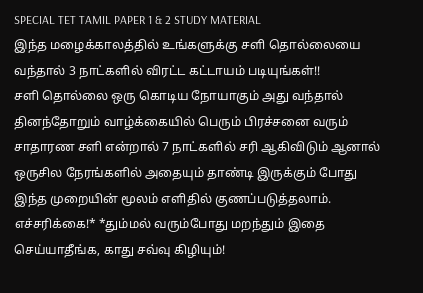SPECIAL TET TAMIL PAPER 1 & 2 STUDY MATERIAL
இந்த மழைக்காலத்தில் உங்களுக்கு சளி தொல்லையை வந்தால் 3 நாட்களில் விரட்ட கட்டாயம் படியுங்கள்!!
சளி தொல்லை ஒரு கொடிய நோயாகும் அது வந்தால் தினந்தோறும் வாழ்க்கையில் பெரும் பிரச்சனை வரும் சாதாரண சளி என்றால் 7 நாட்களில் சரி ஆகிவிடும் ஆனால் ஒருசில நேரங்களில் அதையும் தாண்டி இருக்கும் போது இந்த முறையின் மூலம் எளிதில் குணப்படுத்தலாம்.
எச்சரிக்கை!* *தும்மல் வரும்போது மறந்தும் இதை செய்யாதீங்க, காது சவ்வு கிழியும்!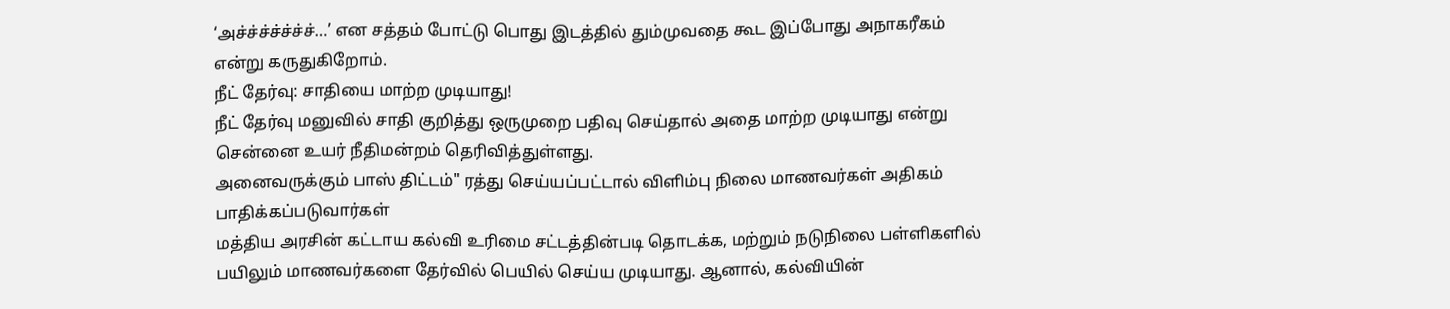‘அச்ச்ச்ச்ச்ச்ச்…’ என சத்தம் போட்டு பொது இடத்தில் தும்முவதை கூட இப்போது அநாகரீகம் என்று கருதுகிறோம்.
நீட் தேர்வு: சாதியை மாற்ற முடியாது!
நீட் தேர்வு மனுவில் சாதி குறித்து ஒருமுறை பதிவு செய்தால் அதை மாற்ற முடியாது என்று சென்னை உயர் நீதிமன்றம் தெரிவித்துள்ளது.
அனைவருக்கும் பாஸ் திட்டம்" ரத்து செய்யப்பட்டால் விளிம்பு நிலை மாணவர்கள் அதிகம் பாதிக்கப்படுவார்கள்
மத்திய அரசின் கட்டாய கல்வி உரிமை சட்டத்தின்படி தொடக்க, மற்றும் நடுநிலை பள்ளிகளில் பயிலும் மாணவர்களை தேர்வில் பெயில் செய்ய முடியாது. ஆனால், கல்வியின்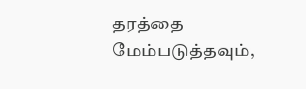தரத்தை மேம்படுத்தவும்,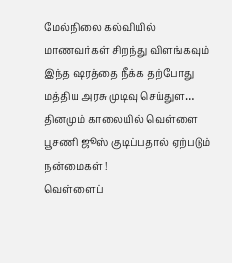மேல்நிலை கல்வியில் மாணவர்கள் சிறந்து விளங்கவும் இந்த ஷரத்தை நீக்க தற்போது மத்திய அரசு முடிவு செய்துள…
தினமும் காலையில் வெள்ளை பூசணி ஜூஸ் குடிப்பதால் ஏற்படும் நன்மைகள் !
வெள்ளைப்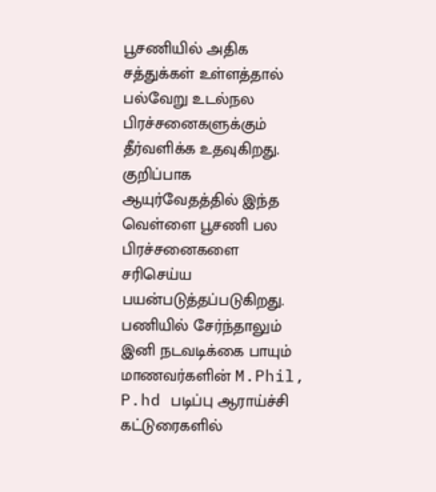பூசணியில் அதிக சத்துக்கள் உள்ளத்தால் பல்வேறு உடல்நல பிரச்சனைகளுக்கும் தீர்வளிக்க உதவுகிறது. குறிப்பாக ஆயுர்வேதத்தில் இந்த வெள்ளை பூசணி பல பிரச்சனைகளை சரிசெய்ய பயன்படுத்தப்படுகிறது.
பணியில் சேர்ந்தாலும் இனி நடவடிக்கை பாயும் மாணவர்களின் M.Phil, P.hd படிப்பு ஆராய்ச்சி கட்டுரைகளில்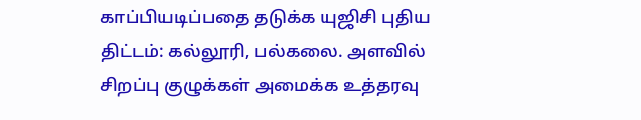காப்பியடிப்பதை தடுக்க யுஜிசி புதிய திட்டம்: கல்லூரி, பல்கலை. அளவில் சிறப்பு குழுக்கள் அமைக்க உத்தரவு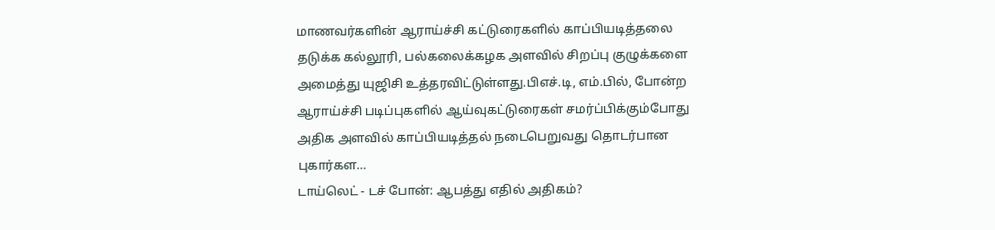மாணவர்களின் ஆராய்ச்சி கட்டுரைகளில் காப்பியடித்தலை தடுக்க கல்லூரி, பல்கலைக்கழக அளவில் சிறப்பு குழுக்களை அமைத்து யுஜிசி உத்தரவிட்டுள்ளது.பிஎச்.டி, எம்.பில், போன்ற ஆராய்ச்சி படிப்புகளில் ஆய்வுகட்டுரைகள் சமர்ப்பிக்கும்போது அதிக அளவில் காப்பியடித்தல் நடைபெறுவது தொடர்பான புகார்கள…
டாய்லெட் - டச் போன்: ஆபத்து எதில் அதிகம்?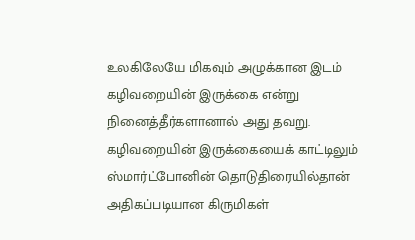உலகிலேயே மிகவும் அழுக்கான இடம் கழிவறையின் இருக்கை என்று நினைத்தீர்களானால் அது தவறு. கழிவறையின் இருக்கையைக் காட்டிலும் ஸ்மார்ட்போனின் தொடுதிரையில்தான் அதிகப்படியான கிருமிகள்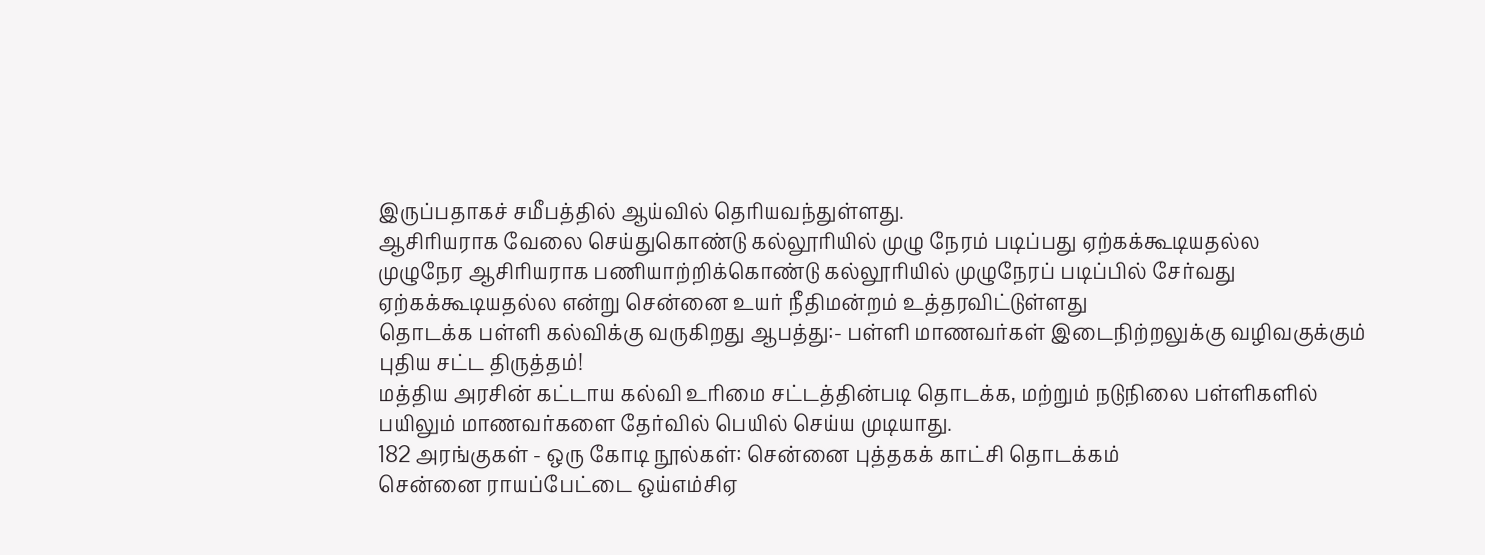இருப்பதாகச் சமீபத்தில் ஆய்வில் தெரியவந்துள்ளது.
ஆசிரியராக வேலை செய்துகொண்டு கல்லூரியில் முழு நேரம் படிப்பது ஏற்கக்கூடியதல்ல
முழுநேர ஆசிரியராக பணியாற்றிக்கொண்டு கல்லூரியில் முழுநேரப் படிப்பில் சேர்வது ஏற்கக்கூடியதல்ல என்று சென்னை உயர் நீதிமன்றம் உத்தரவிட்டுள்ளது
தொடக்க பள்ளி கல்விக்கு வருகிறது ஆபத்து:- பள்ளி மாணவர்கள் இடைநிற்றலுக்கு வழிவகுக்கும் புதிய சட்ட திருத்தம்!
மத்திய அரசின் கட்டாய கல்வி உரிமை சட்டத்தின்படி தொடக்க, மற்றும் நடுநிலை பள்ளிகளில் பயிலும் மாணவர்களை தேர்வில் பெயில் செய்ய முடியாது.
182 அரங்குகள் - ஒரு கோடி நூல்கள்: சென்னை புத்தகக் காட்சி தொடக்கம்
சென்னை ராயப்பேட்டை ஒய்எம்சிஏ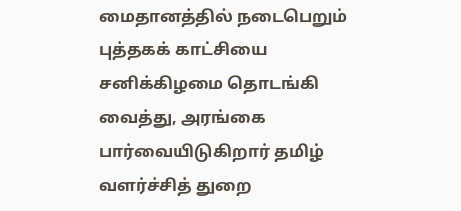மைதானத்தில் நடைபெறும் புத்தகக் காட்சியை சனிக்கிழமை தொடங்கி வைத்து, அரங்கை பார்வையிடுகிறார் தமிழ் வளர்ச்சித் துறை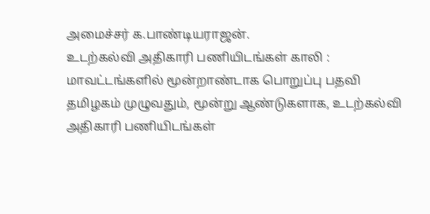அமைச்சர் க.பாண்டியராஜன்.
உடற்கல்வி அதிகாரி பணியிடங்கள் காலி : மாவட்டங்களில் மூன்றாண்டாக பொறுப்பு பதவி
தமிழகம் முழுவதும், மூன்று ஆண்டுகளாக, உடற்கல்வி அதிகாரி பணியிடங்கள்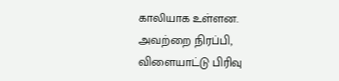காலியாக உள்ளன. அவற்றை நிரப்பி, விளையாட்டு பிரிவு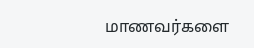மாணவர்களை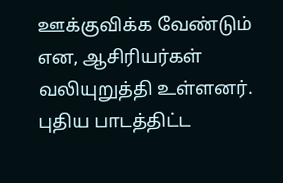ஊக்குவிக்க வேண்டும் என, ஆசிரியர்கள் வலியுறுத்தி உள்ளனர்.
புதிய பாடத்திட்ட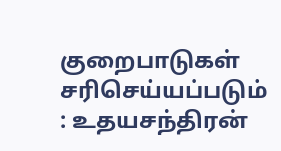குறைபாடுகள் சரிசெய்யப்படும் : உதயசந்திரன்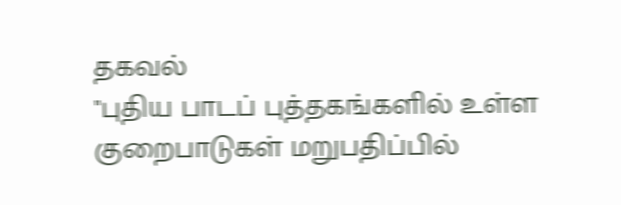தகவல்
"புதிய பாடப் புத்தகங்களில் உள்ள குறைபாடுகள் மறுபதிப்பில்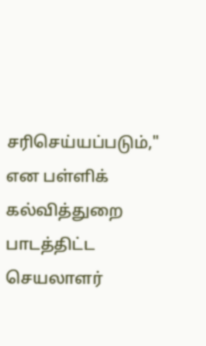சரிசெய்யப்படும்," என பள்ளிக் கல்வித்துறை பாடத்திட்ட செயலாளர்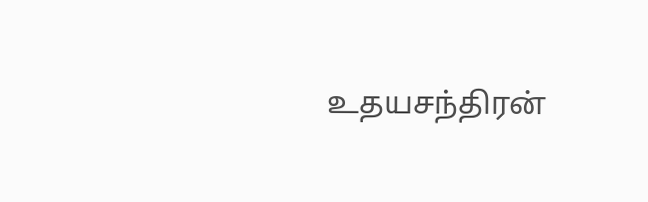உதயசந்திரன்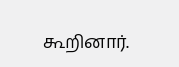கூறினார்.